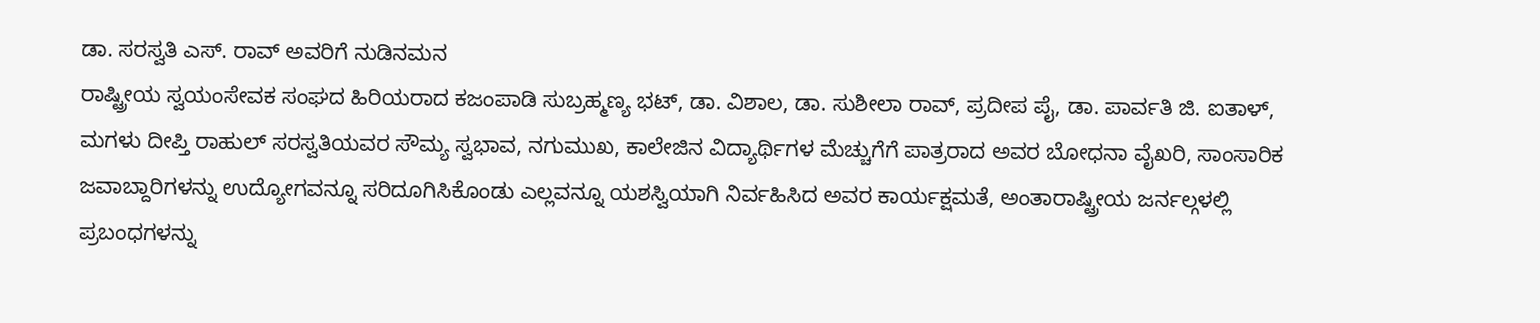ಡಾ. ಸರಸ್ವತಿ ಎಸ್. ರಾವ್ ಅವರಿಗೆ ನುಡಿನಮನ
ರಾಷ್ಟ್ರೀಯ ಸ್ವಯಂಸೇವಕ ಸಂಘದ ಹಿರಿಯರಾದ ಕಜಂಪಾಡಿ ಸುಬ್ರಹ್ಮಣ್ಯ ಭಟ್, ಡಾ. ವಿಶಾಲ, ಡಾ. ಸುಶೀಲಾ ರಾವ್, ಪ್ರದೀಪ ಪೈ, ಡಾ. ಪಾರ್ವತಿ ಜಿ. ಐತಾಳ್, ಮಗಳು ದೀಪ್ತಿ ರಾಹುಲ್ ಸರಸ್ವತಿಯವರ ಸೌಮ್ಯ ಸ್ವಭಾವ, ನಗುಮುಖ, ಕಾಲೇಜಿನ ವಿದ್ಯಾರ್ಥಿಗಳ ಮೆಚ್ಚುಗೆಗೆ ಪಾತ್ರರಾದ ಅವರ ಬೋಧನಾ ವೈಖರಿ, ಸಾಂಸಾರಿಕ ಜವಾಬ್ದಾರಿಗಳನ್ನು ಉದ್ಯೋಗವನ್ನೂ ಸರಿದೂಗಿಸಿಕೊಂಡು ಎಲ್ಲವನ್ನೂ ಯಶಸ್ವಿಯಾಗಿ ನಿರ್ವಹಿಸಿದ ಅವರ ಕಾರ್ಯಕ್ಷಮತೆ, ಅಂತಾರಾಷ್ಟ್ರೀಯ ಜರ್ನಲ್ಗಳಲ್ಲಿ ಪ್ರಬಂಧಗಳನ್ನು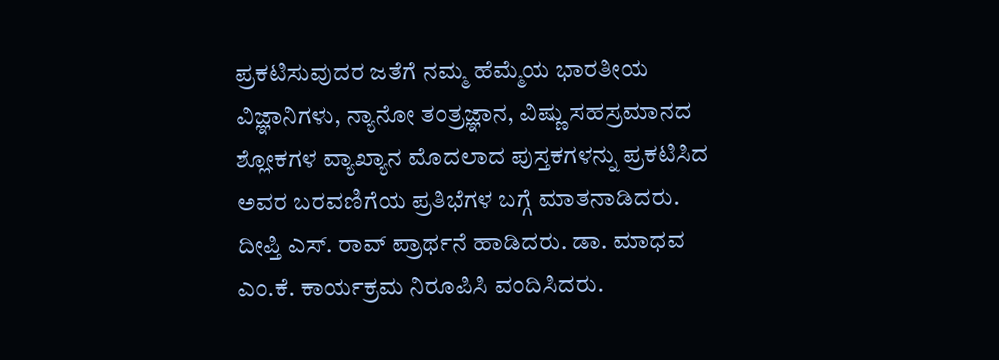ಪ್ರಕಟಿಸುವುದರ ಜತೆಗೆ ನಮ್ಮ ಹೆಮ್ಮೆಯ ಭಾರತೀಯ ವಿಜ್ಞಾನಿಗಳು, ನ್ಯಾನೋ ತಂತ್ರಜ್ಞಾನ, ವಿಷ್ಣು ಸಹಸ್ರಮಾನದ ಶ್ಲೋಕಗಳ ವ್ಯಾಖ್ಯಾನ ಮೊದಲಾದ ಪುಸ್ತಕಗಳನ್ನು ಪ್ರಕಟಿಸಿದ ಅವರ ಬರವಣಿಗೆಯ ಪ್ರತಿಭೆಗಳ ಬಗ್ಗೆ ಮಾತನಾಡಿದರು.
ದೀಪ್ತಿ ಎಸ್. ರಾವ್ ಪ್ರಾರ್ಥನೆ ಹಾಡಿದರು. ಡಾ. ಮಾಧವ ಎಂ.ಕೆ. ಕಾರ್ಯಕ್ರಮ ನಿರೂಪಿಸಿ ವಂದಿಸಿದರು.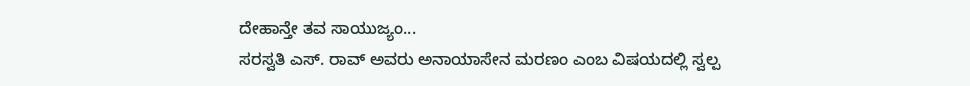ದೇಹಾನ್ತೇ ತವ ಸಾಯುಜ್ಯಂ...
ಸರಸ್ವತಿ ಎಸ್. ರಾವ್ ಅವರು ಅನಾಯಾಸೇನ ಮರಣಂ ಎಂಬ ವಿಷಯದಲ್ಲಿ ಸ್ವಲ್ಪ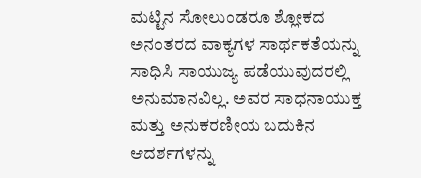ಮಟ್ಟಿನ ಸೋಲುಂಡರೂ ಶ್ಲೋಕದ ಅನಂತರದ ವಾಕ್ಯಗಳ ಸಾರ್ಥಕತೆಯನ್ನು ಸಾಧಿಸಿ ಸಾಯುಜ್ಯ ಪಡೆಯುವುದರಲ್ಲಿ ಅನುಮಾನವಿಲ್ಲ. ಅವರ ಸಾಧನಾಯುಕ್ತ ಮತ್ತು ಅನುಕರಣೀಯ ಬದುಕಿನ ಆದರ್ಶಗಳನ್ನು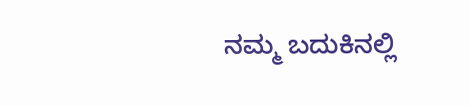ನಮ್ಮ ಬದುಕಿನಲ್ಲಿ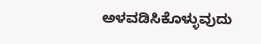ಅಳವಡಿಸಿಕೊಳ್ಳುವುದು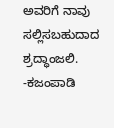ಅವರಿಗೆ ನಾವು ಸಲ್ಲಿಸಬಹುದಾದ ಶ್ರದ್ಧಾಂಜಲಿ. -ಕಜಂಪಾಡಿ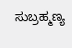ಸುಬ್ರಹ್ಮಣ್ಯ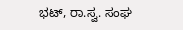ಭಟ್, ರಾ.ಸ್ವ. ಸಂಘ